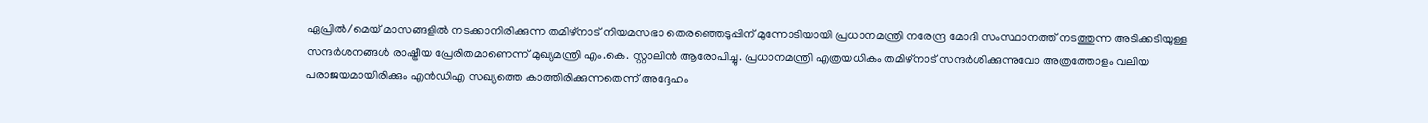ഏപ്രിൽ/മെയ് മാസങ്ങളിൽ നടക്കാനിരിക്കുന്ന തമിഴ്നാട് നിയമസഭാ തെരഞ്ഞെടുപ്പിന് മുന്നോടിയായി പ്രധാനമന്ത്രി നരേന്ദ്ര മോദി സംസ്ഥാനത്ത് നടത്തുന്ന അടിക്കടിയുള്ള സന്ദർശനങ്ങൾ രാഷ്ട്രീയ പ്രേരിതമാണെന്ന് മുഖ്യമന്ത്രി എം.കെ. സ്റ്റാലിൻ ആരോപിച്ചു. പ്രധാനമന്ത്രി എത്രയധികം തമിഴ്നാട് സന്ദർശിക്കുന്നുവോ അത്രത്തോളം വലിയ പരാജയമായിരിക്കും എൻഡിഎ സഖ്യത്തെ കാത്തിരിക്കുന്നതെന്ന് അദ്ദേഹം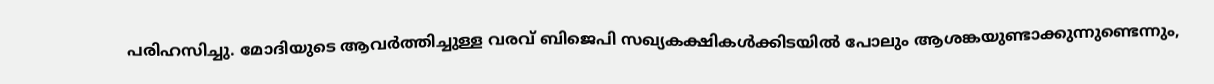പരിഹസിച്ചു. മോദിയുടെ ആവർത്തിച്ചുള്ള വരവ് ബിജെപി സഖ്യകക്ഷികൾക്കിടയിൽ പോലും ആശങ്കയുണ്ടാക്കുന്നുണ്ടെന്നും,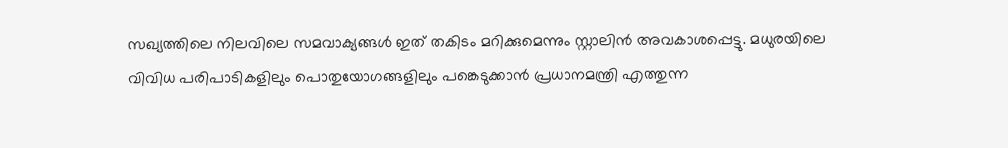സഖ്യത്തിലെ നിലവിലെ സമവാക്യങ്ങൾ ഇത് തകിടം മറിക്കുമെന്നും സ്റ്റാലിൻ അവകാശപ്പെട്ടു. മധുരയിലെ വിവിധ പരിപാടികളിലും പൊതുയോഗങ്ങളിലും പങ്കെടുക്കാൻ പ്രധാനമന്ത്രി എത്തുന്ന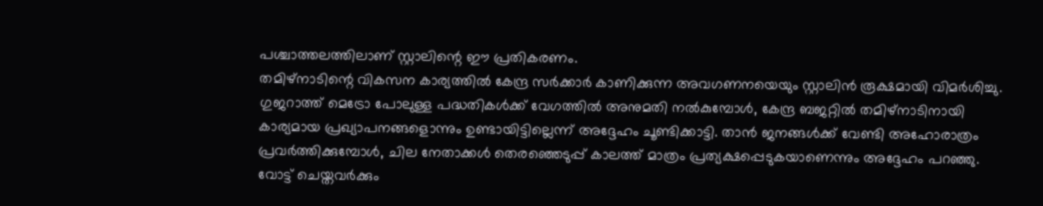പശ്ചാത്തലത്തിലാണ് സ്റ്റാലിന്റെ ഈ പ്രതികരണം.
തമിഴ്നാടിന്റെ വികസന കാര്യത്തിൽ കേന്ദ്ര സർക്കാർ കാണിക്കുന്ന അവഗണനയെയും സ്റ്റാലിൻ രൂക്ഷമായി വിമർശിച്ചു. ഗുജറാത്ത് മെട്രോ പോലുള്ള പദ്ധതികൾക്ക് വേഗത്തിൽ അനുമതി നൽകുമ്പോൾ, കേന്ദ്ര ബജറ്റിൽ തമിഴ്നാടിനായി കാര്യമായ പ്രഖ്യാപനങ്ങളൊന്നും ഉണ്ടായിട്ടില്ലെന്ന് അദ്ദേഹം ചൂണ്ടിക്കാട്ടി. താൻ ജനങ്ങൾക്ക് വേണ്ടി അഹോരാത്രം പ്രവർത്തിക്കുമ്പോൾ, ചില നേതാക്കൾ തെരഞ്ഞെടുപ്പ് കാലത്ത് മാത്രം പ്രത്യക്ഷപ്പെടുകയാണെന്നും അദ്ദേഹം പറഞ്ഞു. വോട്ട് ചെയ്തവർക്കും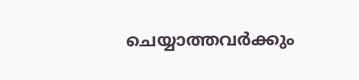ചെയ്യാത്തവർക്കും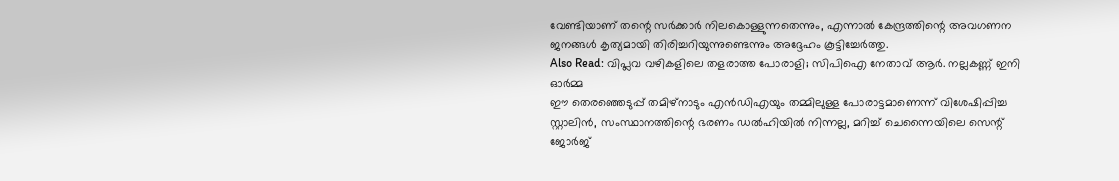വേണ്ടിയാണ് തന്റെ സർക്കാർ നിലകൊള്ളുന്നതെന്നും, എന്നാൽ കേന്ദ്രത്തിന്റെ അവഗണന ജനങ്ങൾ കൃത്യമായി തിരിച്ചറിയുന്നുണ്ടെന്നും അദ്ദേഹം കൂട്ടിച്ചേർത്തു.
Also Read: വിപ്ലവ വഴികളിലെ തളരാത്ത പോരാളി; സിപിഐ നേതാവ് ആർ. നല്ലകണ്ണ് ഇനി ഓർമ്മ
ഈ തെരഞ്ഞെടുപ്പ് തമിഴ്നാടും എൻഡിഎയും തമ്മിലുള്ള പോരാട്ടമാണെന്ന് വിശേഷിപ്പിച്ച സ്റ്റാലിൻ, സംസ്ഥാനത്തിന്റെ ഭരണം ഡൽഹിയിൽ നിന്നല്ല, മറിച്ച് ചെന്നൈയിലെ സെന്റ് ജോർജ്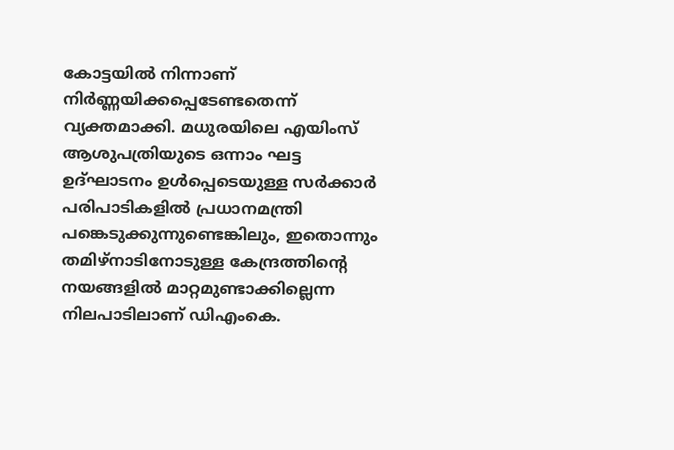കോട്ടയിൽ നിന്നാണ് നിർണ്ണയിക്കപ്പെടേണ്ടതെന്ന് വ്യക്തമാക്കി. മധുരയിലെ എയിംസ് ആശുപത്രിയുടെ ഒന്നാം ഘട്ട ഉദ്ഘാടനം ഉൾപ്പെടെയുള്ള സർക്കാർ പരിപാടികളിൽ പ്രധാനമന്ത്രി പങ്കെടുക്കുന്നുണ്ടെങ്കിലും, ഇതൊന്നും തമിഴ്നാടിനോടുള്ള കേന്ദ്രത്തിന്റെ നയങ്ങളിൽ മാറ്റമുണ്ടാക്കില്ലെന്ന നിലപാടിലാണ് ഡിഎംകെ.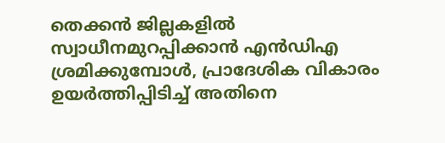തെക്കൻ ജില്ലകളിൽ സ്വാധീനമുറപ്പിക്കാൻ എൻഡിഎ ശ്രമിക്കുമ്പോൾ, പ്രാദേശിക വികാരം ഉയർത്തിപ്പിടിച്ച് അതിനെ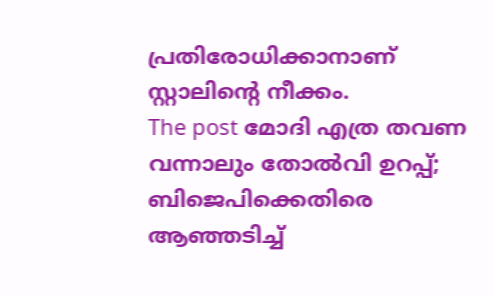പ്രതിരോധിക്കാനാണ് സ്റ്റാലിന്റെ നീക്കം.
The post മോദി എത്ര തവണ വന്നാലും തോൽവി ഉറപ്പ്; ബിജെപിക്കെതിരെ ആഞ്ഞടിച്ച്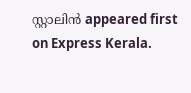സ്റ്റാലിൻ appeared first on Express Kerala.